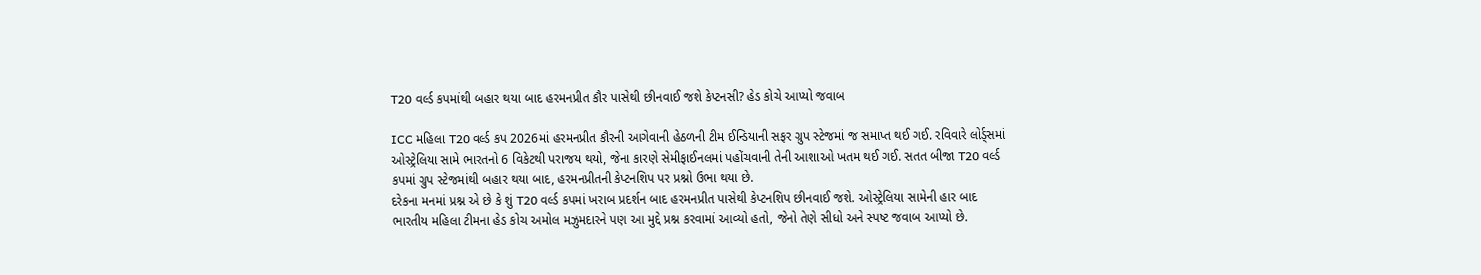T20 વર્લ્ડ કપમાંથી બહાર થયા બાદ હરમનપ્રીત કૌર પાસેથી છીનવાઈ જશે કેપ્ટનસી? હેડ કોચે આપ્યો જવાબ

ICC મહિલા T20 વર્લ્ડ કપ 2026માં હરમનપ્રીત કૌરની આગેવાની હેઠળની ટીમ ઈન્ડિયાની સફર ગ્રુપ સ્ટેજમાં જ સમાપ્ત થઈ ગઈ. રવિવારે લોર્ડ્સમાં ઓસ્ટ્રેલિયા સામે ભારતનો 6 વિકેટથી પરાજય થયો, જેના કારણે સેમીફાઈનલમાં પહોંચવાની તેની આશાઓ ખતમ થઈ ગઈ. સતત બીજા T20 વર્લ્ડ કપમાં ગ્રુપ સ્ટેજમાંથી બહાર થયા બાદ, હરમનપ્રીતની કેપ્ટનશિપ પર પ્રશ્નો ઉભા થયા છે.
દરેકના મનમાં પ્રશ્ન એ છે કે શું T20 વર્લ્ડ કપમાં ખરાબ પ્રદર્શન બાદ હરમનપ્રીત પાસેથી કેપ્ટનશિપ છીનવાઈ જશે. ઓસ્ટ્રેલિયા સામેની હાર બાદ ભારતીય મહિલા ટીમના હેડ કોચ અમોલ મઝુમદારને પણ આ મુદ્દે પ્રશ્ન કરવામાં આવ્યો હતો, જેનો તેણે સીધો અને સ્પષ્ટ જવાબ આપ્યો છે.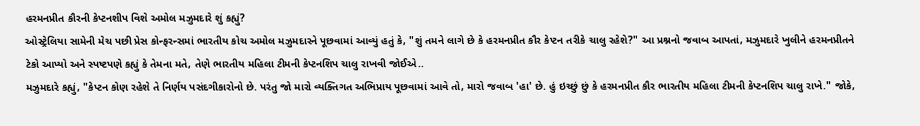હરમનપ્રીત કૌરની કેપ્ટનશીપ વિશે અમોલ મઝુમદારે શું કહ્યું?
ઓસ્ટ્રેલિયા સામેની મેચ પછી પ્રેસ કોન્ફરન્સમાં ભારતીય કોચ અમોલ મઝુમદારને પૂછવામાં આવ્યું હતું કે, "શું તમને લાગે છે કે હરમનપ્રીત કૌર કેપ્ટન તરીકે ચાલુ રહેશે?" આ પ્રશ્નનો જવાબ આપતાં, મઝુમદારે ખુલીને હરમનપ્રીતને ટેકો આપ્યો અને સ્પષ્ટપણે કહ્યું કે તેમના મતે, તેણે ભારતીય મહિલા ટીમની કેપ્ટનશિપ ચાલુ રાખવી જોઈએ..
મઝુમદારે કહ્યું, "કેપ્ટન કોણ રહેશે તે નિર્ણય પસંદગીકારોનો છે. પરંતુ જો મારો વ્યક્તિગત અભિપ્રાય પૂછવામાં આવે તો, મારો જવાબ 'હા' છે. હું ઇચ્છું છું કે હરમનપ્રીત કૌર ભારતીય મહિલા ટીમની કેપ્ટનશિપ ચાલુ રાખે." જોકે,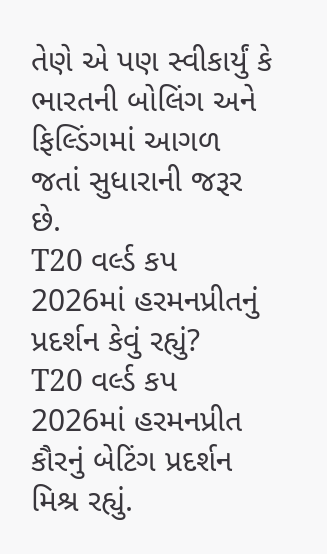તેણે એ પણ સ્વીકાર્યું કે ભારતની બોલિંગ અને ફિલ્ડિંગમાં આગળ જતાં સુધારાની જરૂર છે.
T20 વર્લ્ડ કપ 2026માં હરમનપ્રીતનું પ્રદર્શન કેવું રહ્યું?
T20 વર્લ્ડ કપ 2026માં હરમનપ્રીત કૌરનું બેટિંગ પ્રદર્શન મિશ્ર રહ્યું.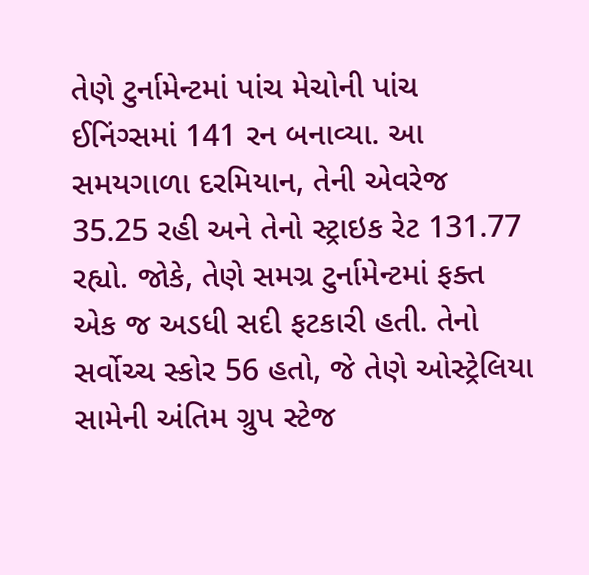તેણે ટુર્નામેન્ટમાં પાંચ મેચોની પાંચ ઈનિંગ્સમાં 141 રન બનાવ્યા. આ સમયગાળા દરમિયાન, તેની એવરેજ 35.25 રહી અને તેનો સ્ટ્રાઇક રેટ 131.77 રહ્યો. જોકે, તેણે સમગ્ર ટુર્નામેન્ટમાં ફક્ત એક જ અડધી સદી ફટકારી હતી. તેનો સર્વોચ્ચ સ્કોર 56 હતો, જે તેણે ઓસ્ટ્રેલિયા સામેની અંતિમ ગ્રુપ સ્ટેજ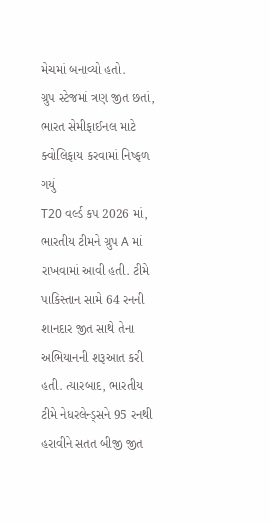મેચમાં બનાવ્યો હતો.
ગ્રુપ સ્ટેજમાં ત્રણ જીત છતાં, ભારત સેમીફાઈનલ માટે ક્વોલિફાય કરવામાં નિષ્ફળ ગયું
T20 વર્લ્ડ કપ 2026 માં, ભારતીય ટીમને ગ્રુપ A માં રાખવામાં આવી હતી. ટીમે પાકિસ્તાન સામે 64 રનની શાનદાર જીત સાથે તેના અભિયાનની શરૂઆત કરી હતી. ત્યારબાદ, ભારતીય ટીમે નેધરલેન્ડ્સને 95 રનથી હરાવીને સતત બીજી જીત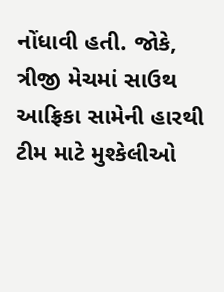નોંધાવી હતી. જોકે, ત્રીજી મેચમાં સાઉથ આફ્રિકા સામેની હારથી ટીમ માટે મુશ્કેલીઓ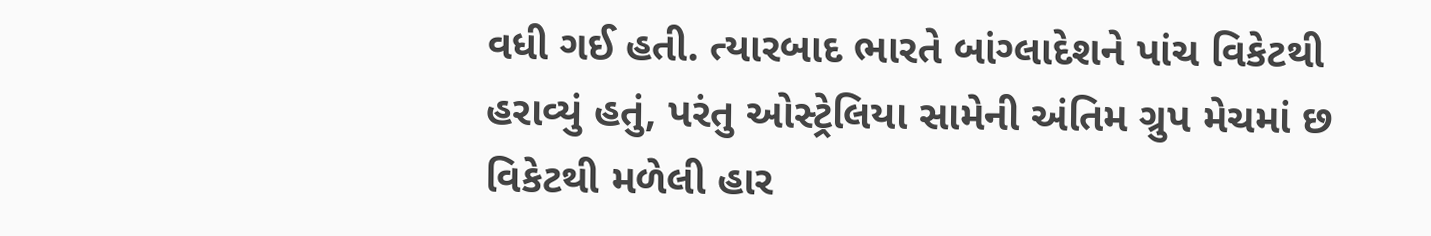વધી ગઈ હતી. ત્યારબાદ ભારતે બાંગ્લાદેશને પાંચ વિકેટથી હરાવ્યું હતું, પરંતુ ઓસ્ટ્રેલિયા સામેની અંતિમ ગ્રુપ મેચમાં છ વિકેટથી મળેલી હાર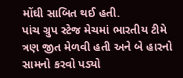મોંઘી સાબિત થઈ હતી.
પાંચ ગ્રુપ સ્ટેજ મેચમાં ભારતીય ટીમે ત્રણ જીત મેળવી હતી અને બે હારનો સામનો કરવો પડ્યો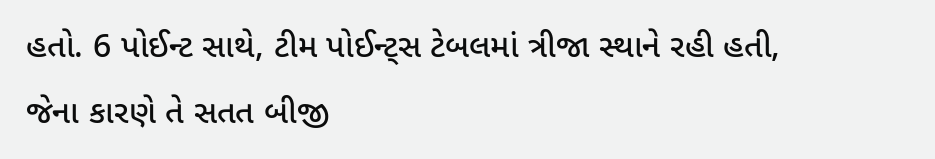હતો. 6 પોઈન્ટ સાથે, ટીમ પોઈન્ટ્સ ટેબલમાં ત્રીજા સ્થાને રહી હતી, જેના કારણે તે સતત બીજી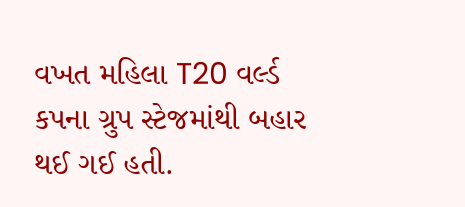વખત મહિલા T20 વર્લ્ડ કપના ગ્રુપ સ્ટેજમાંથી બહાર થઈ ગઈ હતી.